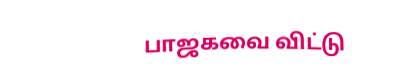பாஜகவை விட்டு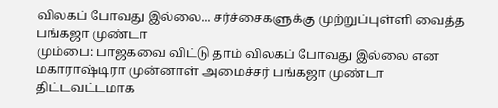விலகப் போவது இல்லை... சர்ச்சைகளுக்கு முற்றுப்புள்ளி வைத்த பங்கஜா முண்டா
மும்பை: பாஜகவை விட்டு தாம் விலகப் போவது இல்லை என மகாராஷ்டிரா முன்னாள் அமைச்சர் பங்கஜா முண்டா திட்டவட்டமாக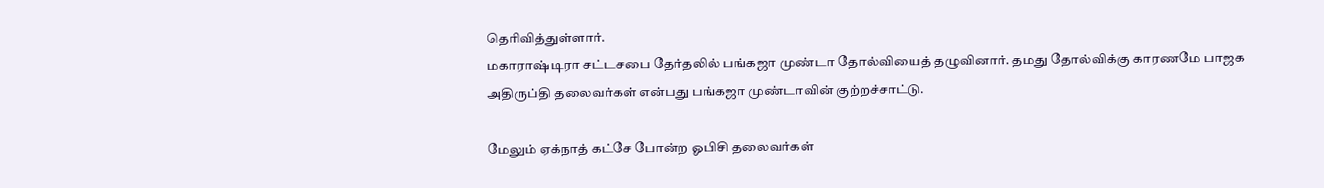தெரிவித்துள்ளார்.
மகாராஷ்டிரா சட்டசபை தேர்தலில் பங்கஜா முண்டா தோல்வியைத் தழுவினார். தமது தோல்விக்கு காரணமே பாஜக அதிருப்தி தலைவர்கள் என்பது பங்கஜா முண்டாவின் குற்றச்சாட்டு.

மேலும் ஏக்நாத் கட்சே போன்ற ஓபிசி தலைவர்கள்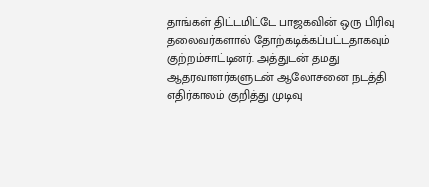தாங்கள் திட்டமிட்டே பாஜகவின் ஒரு பிரிவு தலைவர்களால் தோற்கடிக்கப்பட்டதாகவும் குற்றம்சாட்டினர். அத்துடன் தமது ஆதரவாளர்களுடன் ஆலோசனை நடத்தி எதிர்காலம் குறித்து முடிவு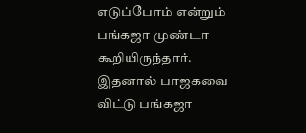எடுப்போம் என்றும் பங்கஜா முண்டா கூறியிருந்தார்.
இதனால் பாஜகவை விட்டு பங்கஜா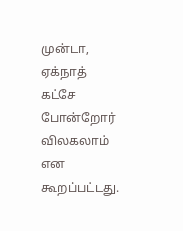முன்டா, ஏக்நாத் கட்சே போன்றோர் விலகலாம் என கூறப்பட்டது.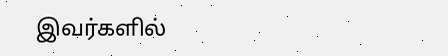இவர்களில்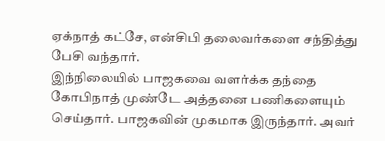ஏக்நாத் கட்சே, என்சிபி தலைவர்களை சந்தித்து பேசி வந்தார்.
இந்நிலையில் பாஜகவை வளர்க்க தந்தை கோபிநாத் முண்டே அத்தனை பணிகளையும் செய்தார். பாஜகவின் முகமாக இருந்தார். அவர்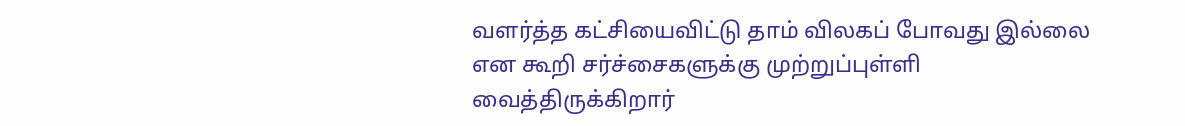வளர்த்த கட்சியைவிட்டு தாம் விலகப் போவது இல்லை என கூறி சர்ச்சைகளுக்கு முற்றுப்புள்ளி வைத்திருக்கிறார்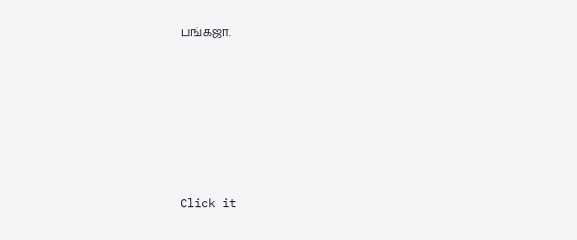பங்கஜா.












Click it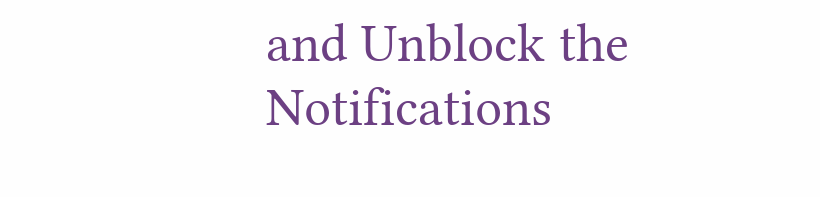and Unblock the Notifications